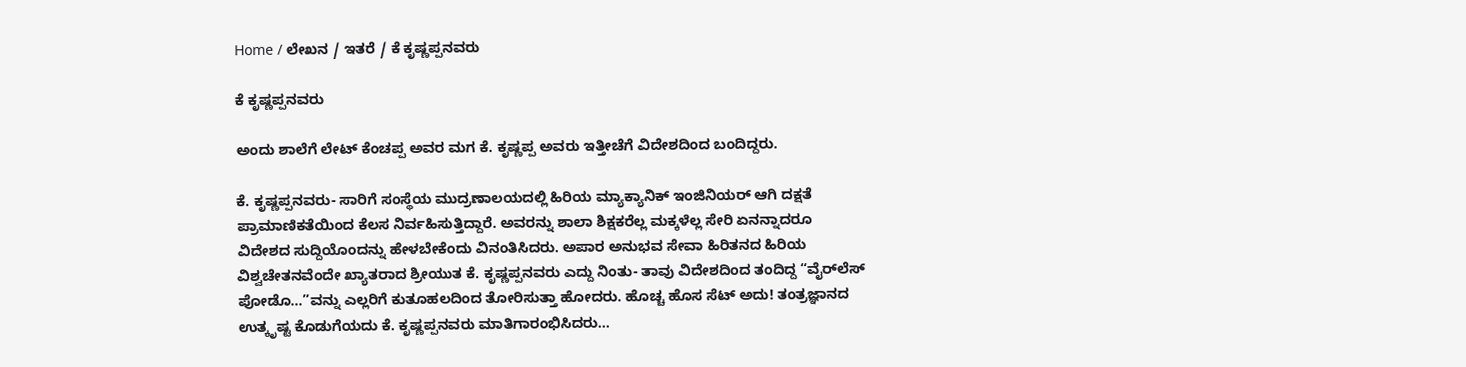Home / ಲೇಖನ / ಇತರೆ / ಕೆ ಕೃಷ್ಣಪ್ಪನವರು

ಕೆ ಕೃಷ್ಣಪ್ಪನವರು

ಅಂದು ಶಾಲೆಗೆ ಲೇಟ್ ಕೆಂಚಪ್ಪ ಅವರ ಮಗ ಕೆ. ಕೃಷ್ಣಪ್ಪ ಅವರು ಇತ್ತೀಚೆಗೆ ವಿದೇಶದಿಂದ ಬಂದಿದ್ದರು.

ಕೆ. ಕೃಷ್ಣಪ್ಪನವರು- ಸಾರಿಗೆ ಸಂಸ್ಥೆಯ ಮುದ್ರಣಾಲಯದಲ್ಲಿ ಹಿರಿಯ ಮ್ಯಾಕ್ಯಾನಿಕ್ ಇಂಜಿನಿಯರ್ ಆಗಿ ದಕ್ಷತೆ ಪ್ರಾಮಾಣಿಕತೆಯಿಂದ ಕೆಲಸ ನಿರ್ವಹಿಸುತ್ತಿದ್ದಾರೆ. ಅವರನ್ನು ಶಾಲಾ ಶಿಕ್ಷಕರೆಲ್ಲ ಮಕ್ಕಳೆಲ್ಲ ಸೇರಿ ಏನನ್ನಾದರೂ ವಿದೇಶದ ಸುದ್ದಿಯೊಂದನ್ನು ಹೇಳಬೇಕೆಂದು ವಿನಂತಿಸಿದರು. ಅಪಾರ ಅನುಭವ ಸೇವಾ ಹಿರಿತನದ ಹಿರಿಯ ವಿಶ್ವಚೇತನವೆಂದೇ ಖ್ಯಾತರಾದ ಶ್ರೀಯುತ ಕೆ. ಕೃಷ್ಣಪ್ಪನವರು ಎದ್ದು ನಿಂತು- ತಾವು ವಿದೇಶದಿಂದ ತಂದಿದ್ದ “ವೈರ್‌ಲೆಸ್ ಪೋಡೊ…”ವನ್ನು ಎಲ್ಲರಿಗೆ ಕುತೂಹಲದಿಂದ ತೋರಿಸುತ್ತಾ ಹೋದರು. ಹೊಚ್ಚ ಹೊಸ ಸೆಟ್ ಅದು! ತಂತ್ರಜ್ಞಾನದ ಉತ್ಕೃಷ್ಟ ಕೊಡುಗೆಯದು ಕೆ. ಕೃಷ್ಣಪ್ಪನವರು ಮಾತಿಗಾರಂಭಿಸಿದರು…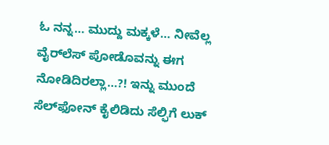ಓ ನನ್ನ… ಮುದ್ದು ಮಕ್ಕಳೆ… ನೀವೆಲ್ಲ ವೈರ್‌ಲೆಸ್ ಪೋಡೊವನ್ನು ಈಗ ನೋಡಿದಿರಲ್ಲಾ…?! ಇನ್ನು ಮುಂದೆ ಸೆಲ್‌ಫೋನ್ ಕೈಲಿಡಿದು ಸೆಲ್ಫಿಗೆ ಲುಕ್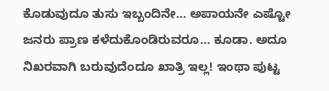ಕೊಡುವುದೂ ತುಸು ಇಬ್ಬಂದಿನೇ… ಅಪಾಯನೇ ಎಷ್ಟೋ ಜನರು ಪ್ರಾಣ ಕಳೆದುಕೊಂಡಿರುವರೂ… ಕೂಡಾ. ಅದೂ ನಿಖರವಾಗಿ ಬರುವುದೆಂದೂ ಖಾತ್ರಿ ಇಲ್ಲ! ಇಂಥಾ ಪುಟ್ಟ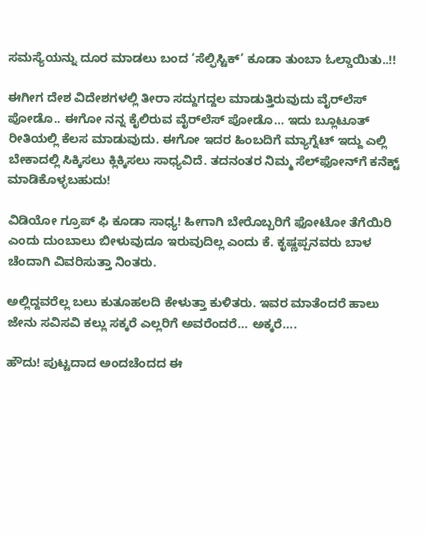ಸಮಸ್ಯೆಯನ್ನು ದೂರ ಮಾಡಲು ಬಂದ ‘ಸೆಲ್ಫಿಸ್ಟಿಕ್’ ಕೂಡಾ ತುಂಬಾ ಓಲ್ಡಾಯಿತು..!!

ಈಗೀಗ ದೇಶ ವಿದೇಶಗಳಲ್ಲಿ ತೀರಾ ಸದ್ದುಗದ್ದಲ ಮಾಡುತ್ತಿರುವುದು ವೈರ್‌ಲೆಸ್ ಪೋಡೊ.. ಈಗೋ ನನ್ನ ಕೈಲಿರುವ ವೈರ್‌ಲೆಸ್ ಪೋಡೊ… ಇದು ಬ್ಲೂಟೂತ್ ರೀತಿಯಲ್ಲಿ ಕೆಲಸ ಮಾಡುವುದು. ಈಗೋ ಇದರ ಹಿಂಬದಿಗೆ ಮ್ಯಾಗ್ನೆಟ್ ಇದ್ದು ಎಲ್ಲಿ ಬೇಕಾದಲ್ಲಿ ಸಿಕ್ಕಿಸಲು ಕ್ಲಿಕ್ಕಿಸಲು ಸಾಧ್ಯವಿದೆ. ತದನಂತರ ನಿಮ್ಮ ಸೆಲ್‌ಫೋನ್‌ಗೆ ಕನೆಕ್ಟ್ ಮಾಡಿಕೊಳ್ಳಬಹುದು!

ವಿಡಿಯೋ ಗ್ರೂಪ್ ಫಿ ಕೂಡಾ ಸಾಧ್ಯ! ಹೀಗಾಗಿ ಬೇರೊಬ್ಬರಿಗೆ ಫೋಟೋ ತೆಗೆಯಿರಿ ಎಂದು ದುಂಬಾಲು ಬೀಳುವುದೂ ಇರುವುದಿಲ್ಲ ಎಂದು ಕೆ. ಕೃಷ್ಣಪ್ಪನವರು ಬಾಳ ಚೆಂದಾಗಿ ವಿವರಿಸುತ್ತಾ ನಿಂತರು.

ಅಲ್ಲಿದ್ದವರೆಲ್ಲ ಬಲು ಕುತೂಹಲದಿ ಕೇಳುತ್ತಾ ಕುಳಿತರು. ಇವರ ಮಾತೆಂದರೆ ಹಾಲು ಜೇನು ಸವಿಸವಿ ಕಲ್ಲು ಸಕ್ಕರೆ ಎಲ್ಲರಿಗೆ ಅವರೆಂದರೆ… ಅಕ್ಕರೆ….

ಹೌದು! ಪುಟ್ಟದಾದ ಅಂದಚೆಂದದ ಈ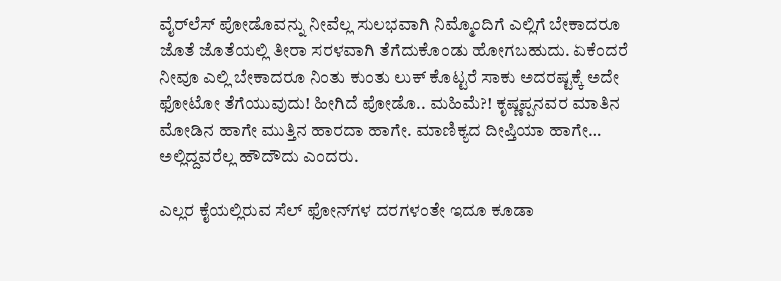ವೈರ್‌ಲೆಸ್‌ ಪೋಡೊವನ್ನು ನೀವೆಲ್ಲ ಸುಲಭವಾಗಿ ನಿಮ್ಮೊಂದಿಗೆ ಎಲ್ಲಿಗೆ ಬೇಕಾದರೂ ಜೊತೆ ಜೊತೆಯಲ್ಲಿ ತೀರಾ ಸರಳವಾಗಿ ತೆಗೆದುಕೊಂಡು ಹೋಗಬಹುದು. ಏಕೆಂದರೆ ನೀವೂ ಎಲ್ಲಿ ಬೇಕಾದರೂ ನಿಂತು ಕುಂತು ಲುಕ್ ಕೊಟ್ಟರೆ ಸಾಕು ಅದರಷ್ಟಕ್ಕೆ ಅದೇ ಫೋಟೋ ತೆಗೆಯುವುದು! ಹೀಗಿದೆ ಪೋಡೊ.. ಮಹಿಮೆ?! ಕೃಷ್ಣಪ್ಪನವರ ಮಾತಿನ ಮೋಡಿನ ಹಾಗೇ ಮುತ್ತಿನ ಹಾರದಾ ಹಾಗೇ. ಮಾಣಿಕ್ಯದ ದೀಪ್ತಿಯಾ ಹಾಗೇ… ಅಲ್ಲಿದ್ದವರೆಲ್ಲ ಹೌದೌದು ಎಂದರು.

ಎಲ್ಲರ ಕೈಯಲ್ಲಿರುವ ಸೆಲ್ ಫೋನ್‌ಗಳ ದರಗಳಂತೇ ಇದೂ ಕೂಡಾ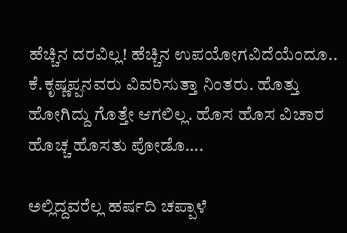ಹೆಚ್ಚಿನ ದರವಿಲ್ಲ! ಹೆಚ್ಚಿನ ಉಪಯೋಗವಿದೆಯೆಂದೂ.. ಕೆ.ಕೃಷ್ಣಪ್ಪನವರು ವಿವರಿಸುತ್ತಾ ನಿಂತರು. ಹೊತ್ತು ಹೋಗಿದ್ದು ಗೊತ್ತೇ ಆಗಲಿಲ್ಲ. ಹೊಸ ಹೊಸ ವಿಚಾರ ಹೊಚ್ಚ ಹೊಸತು ಪೋಡೊ….

ಅಲ್ಲಿದ್ದವರೆಲ್ಲ ಹರ್ಷದಿ ಚಪ್ಪಾಳೆ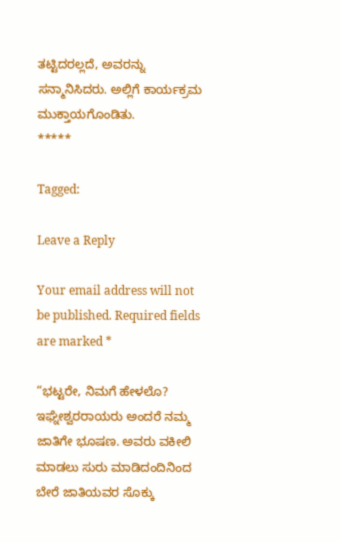ತಟ್ಟಿದರಲ್ಲದೆ, ಅವರನ್ನು ಸನ್ಮಾನಿಸಿದರು. ಅಲ್ಲಿಗೆ ಕಾರ್ಯಕ್ರಮ ಮುಕ್ತಾಯಗೊಂಡಿತು.
*****

Tagged:

Leave a Reply

Your email address will not be published. Required fields are marked *

“ಭಟ್ಟರೇ, ನಿಮಗೆ ಹೇಳಲೊ? ಇಘ್ನೇಶ್ವರರಾಯರು ಅಂದರೆ ನಮ್ಮ ಜಾತಿಗೇ ಭೂಷಣ. ಅವರು ವಕೀಲಿ ಮಾಡಲು ಸುರು ಮಾಡಿದಂದಿನಿಂದ ಬೇರೆ ಜಾತಿಯವರ ಸೊಕ್ಕು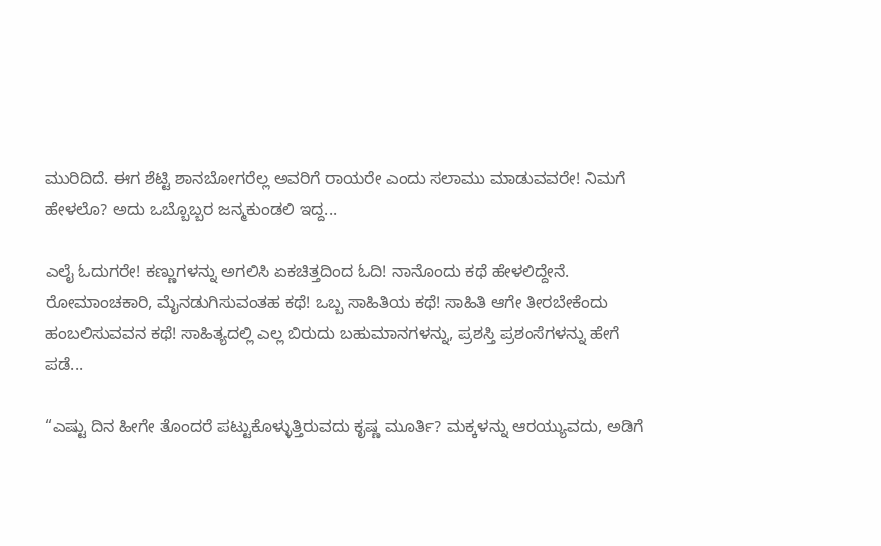ಮುರಿದಿದೆ. ಈಗ ಶೆಟ್ಟಿ ಶಾನಬೋಗರೆಲ್ಲ ಅವರಿಗೆ ರಾಯರೇ ಎಂದು ಸಲಾಮು ಮಾಡುವವರೇ! ನಿಮಗೆ ಹೇಳಲೊ? ಅದು ಒಬ್ಬೊಬ್ಬರ ಜನ್ಮಕುಂಡಲಿ ಇದ್ದ...

ಎಲೈ ಓದುಗರೇ! ಕಣ್ಣುಗಳನ್ನು ಅಗಲಿಸಿ ಏಕಚಿತ್ತದಿಂದ ಓದಿ! ನಾನೊಂದು ಕಥೆ ಹೇಳಲಿದ್ದೇನೆ. ರೋಮಾಂಚಕಾರಿ, ಮೈನಡುಗಿಸುವಂತಹ ಕಥೆ! ಒಬ್ಬ ಸಾಹಿತಿಯ ಕಥೆ! ಸಾಹಿತಿ ಆಗೇ ತೀರಬೇಕೆಂದು ಹಂಬಲಿಸುವವನ ಕಥೆ! ಸಾಹಿತ್ಯದಲ್ಲಿ ಎಲ್ಲ ಬಿರುದು ಬಹುಮಾನಗಳನ್ನು, ಪ್ರಶಸ್ತಿ ಪ್ರಶಂಸೆಗಳನ್ನು ಹೇಗೆ ಪಡೆ...

“ಎಷ್ಟು ದಿನ ಹೀಗೇ ತೊಂದರೆ ಪಟ್ಟುಕೊಳ್ಳುತ್ತಿರುವದು ಕೃಷ್ಣ ಮೂರ್ತಿ? ಮಕ್ಕಳನ್ನು ಆರಯ್ಯುವದು, ಅಡಿಗೆ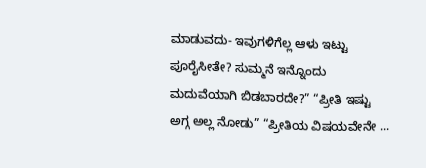ಮಾಡುವದು- ಇವುಗಳಿಗೆಲ್ಲ ಆಳು ಇಟ್ಟು ಪೂರೈಸೀತೇ? ಸುಮ್ಮನೆ ಇನ್ನೊಂದು ಮದುವೆಯಾಗಿ ಬಿಡಬಾರದೇ?” “ಪ್ರೀತಿ ಇಷ್ಟು ಅಗ್ಗ ಅಲ್ಲ ನೋಡು” “ಪ್ರೀತಿಯ ವಿಷಯವೇನೇ ...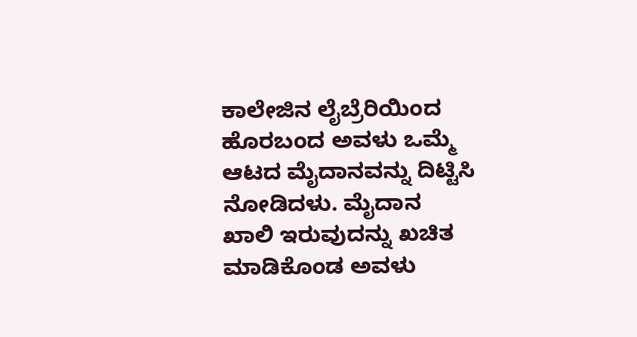ಕಾಲೇಜಿನ ಲೈಬ್ರೆರಿಯಿಂದ ಹೊರಬಂದ ಅವಳು ಒಮ್ಮೆ ಆಟದ ಮೈದಾನವನ್ನು ದಿಟ್ಟಿಸಿ ನೋಡಿದಳು. ಮೈದಾನ ಖಾಲಿ ಇರುವುದನ್ನು ಖಚಿತ ಮಾಡಿಕೊಂಡ ಅವಳು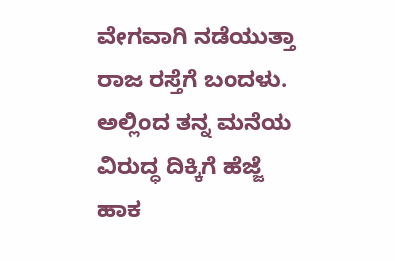ವೇಗವಾಗಿ ನಡೆಯುತ್ತಾ ರಾಜ ರಸ್ತೆಗೆ ಬಂದಳು. ಅಲ್ಲಿಂದ ತನ್ನ ಮನೆಯ ವಿರುದ್ಧ ದಿಕ್ಕಿಗೆ ಹೆಜ್ಜೆ ಹಾಕ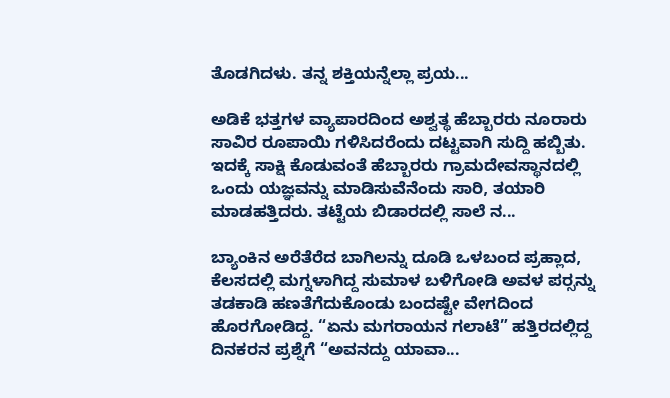ತೊಡಗಿದಳು. ತನ್ನ ಶಕ್ತಿಯನ್ನೆಲ್ಲಾ ಪ್ರಯ...

ಅಡಿಕೆ ಭತ್ತಗಳ ವ್ಯಾಪಾರದಿಂದ ಅಶ್ವತ್ಥ ಹೆಬ್ಬಾರರು ನೂರಾರು ಸಾವಿರ ರೂಪಾಯಿ ಗಳಿಸಿದರೆಂದು ದಟ್ಟವಾಗಿ ಸುದ್ದಿ ಹಬ್ಬಿತು. ಇದಕ್ಕೆ ಸಾಕ್ಷಿ ಕೊಡುವಂತೆ ಹೆಬ್ಬಾರರು ಗ್ರಾಮದೇವಸ್ಥಾನದಲ್ಲಿ ಒಂದು ಯಜ್ಞವನ್ನು ಮಾಡಿಸುವೆನೆಂದು ಸಾರಿ, ತಯಾರಿ ಮಾಡಹತ್ತಿದರು. ತಟ್ಟೆಯ ಬಿಡಾರದಲ್ಲಿ ಸಾಲೆ ನ...

ಬ್ಯಾಂಕಿನ ಅರೆತೆರೆದ ಬಾಗಿಲನ್ನು ದೂಡಿ ಒಳಬಂದ ಪ್ರಹ್ಲಾದ, ಕೆಲಸದಲ್ಲಿ ಮಗ್ನಳಾಗಿದ್ದ ಸುಮಾಳ ಬಳಿಗೋಡಿ ಅವಳ ಪರ್‍ಸನ್ನು ತಡಕಾಡಿ ಹಣತೆಗೆದುಕೊಂಡು ಬಂದಷ್ಟೇ ವೇಗದಿಂದ ಹೊರಗೋಡಿದ್ದ. “ಏನು ಮಗರಾಯನ ಗಲಾಟೆ” ಹತ್ತಿರದಲ್ಲಿದ್ದ ದಿನಕರನ ಪ್ರಶ್ನೆಗೆ “ಅವನದ್ದು ಯಾವಾ...